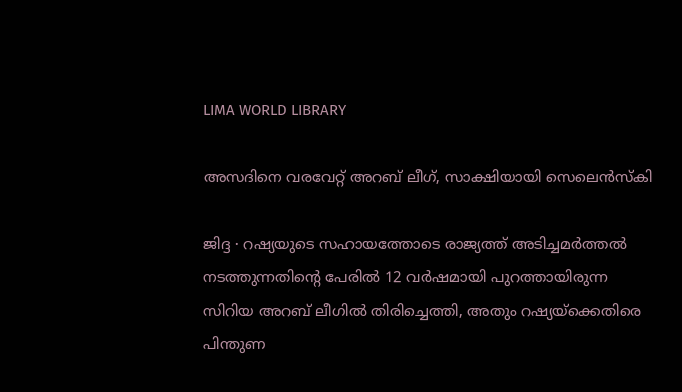LIMA WORLD LIBRARY

അസദിനെ വരവേറ്റ് അറബ് ലീഗ്, സാക്ഷിയായി സെലെൻസ്കി

ജിദ്ദ ∙ റഷ്യയുടെ സഹായത്തോടെ രാജ്യത്ത് അടിച്ചമർത്തൽ നടത്തുന്നതിന്റെ പേരിൽ 12 വർഷമായി പുറത്തായിരുന്ന സിറിയ അറബ് ലീഗ‌ിൽ തിരിച്ചെത്തി, അതും റഷ്യയ്ക്കെതിരെ പിന്തുണ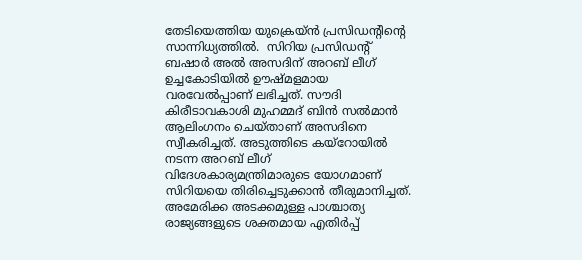തേടിയെത്തിയ യുക്രെയ്ൻ പ്രസിഡന്റിന്റെ സാന്നിധ്യത്തിൽ.  സിറിയ പ്രസിഡന്റ് ബഷാർ അൽ അസദിന് അറബ് ലീഗ് ഉച്ചകോടിയിൽ ഊഷ്മളമായ വരവേൽപ്പാണ് ലഭിച്ചത്. സൗദി കിരീടാവകാശി മുഹമ്മദ് ബിൻ സൽമാൻ ആലിംഗനം ചെയ്താണ് അസദിനെ സ്വീകരിച്ചത്. അടുത്തിടെ കയ്റോയിൽ നടന്ന അറബ് ലീഗ് വിദേശകാര്യമന്ത്രിമാരുടെ യോഗമാണ് സിറിയയെ തിരിച്ചെടുക്കാൻ തീരുമാനിച്ചത്. അമേരിക്ക അടക്കമുള്ള പാശ്ചാത്യ രാജ്യങ്ങളുടെ ശക്തമായ എതിർപ്പ്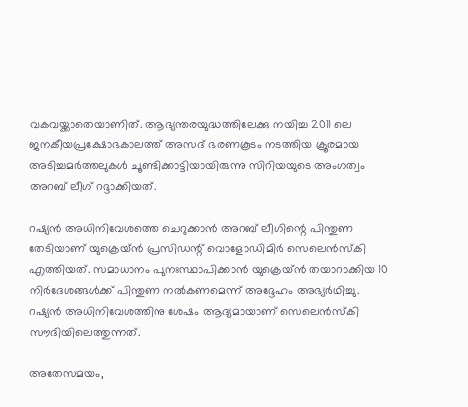വകവയ്ക്കാതെയാണിത്. ആഭ്യന്തരയുദ്ധത്തിലേക്കു നയിച്ച 2011 ലെ ജനകീയപ്രക്ഷോഭകാലത്ത് അസദ് ഭരണകൂടം നടത്തിയ ക്രൂരമായ അടിച്ചമർത്തലുകൾ ചൂണ്ടിക്കാട്ടിയായിരുന്നു സിറിയയുടെ അംഗത്വം അറബ് ലീഗ് റദ്ദാക്കിയത്.

റഷ്യൻ അധിനിവേശത്തെ ചെറുക്കാൻ അറബ് ലീഗിന്റെ പിന്തുണ തേടിയാണ് യുക്രെയ്ൻ പ്രസിഡന്റ് വൊളോഡിമിർ സെലെൻസ്കി എത്തിയത്. സമാധാനം പുനഃസ്ഥാപിക്കാൻ യുക്രെയ്ൻ തയാറാക്കിയ 10 നിർദേശങ്ങൾക്ക് പിന്തുണ നൽകണമെന്ന് അദ്ദേഹം അഭ്യർഥിച്ചു. റഷ്യൻ അധിനിവേശത്തിനു ശേഷം ആദ്യമായാണ് സെലെൻസ്കി സൗദിയിലെത്തുന്നത്.

അതേസമയം,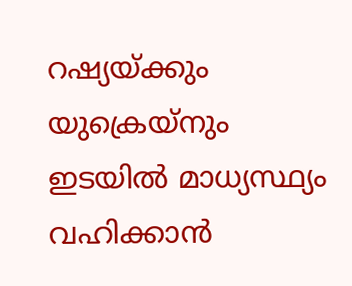റഷ്യയ്ക്കും യുക്രെയ്നും ഇടയിൽ മാധ്യസ്ഥ്യം വഹിക്കാൻ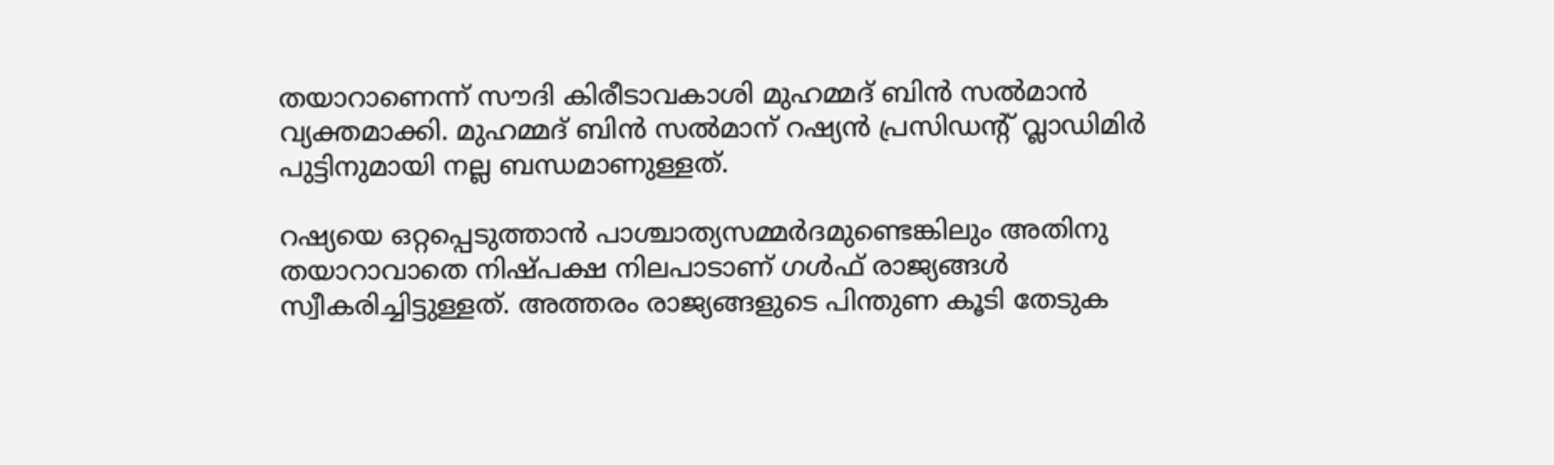തയാറാണെന്ന് സൗദി കിരീടാവകാശി മുഹമ്മദ് ബിൻ സൽമാൻ വ്യക്തമാക്കി. മുഹമ്മദ് ബിൻ സൽമാന് റഷ്യൻ പ്രസിഡന്റ് വ്ലാഡിമിർ പുട്ടിനുമായി നല്ല ബന്ധമാണുള്ളത്.

റഷ്യയെ ഒറ്റപ്പെടുത്താൻ പാശ്ചാത്യസമ്മർദമുണ്ടെങ്കിലും അതിനു തയാറാവാതെ നിഷ്പക്ഷ നിലപാടാണ് ഗൾഫ് രാജ്യങ്ങൾ സ്വീകരിച്ചിട്ടുള്ളത്. അത്തരം രാജ്യങ്ങളുടെ പിന്തുണ കൂടി തേടുക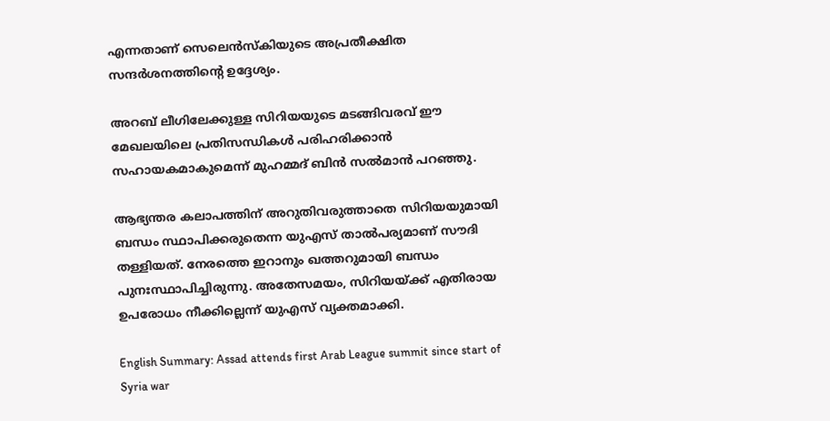എന്നതാണ് സെലെൻസ്കിയുടെ അപ്രതീക്ഷിത സന്ദർശനത്തിന്റെ ഉദ്ദേശ്യം.

അറബ് ലീഗിലേക്കുള്ള സിറിയയുടെ മടങ്ങിവരവ് ഈ മേഖലയിലെ പ്രതിസന്ധികൾ പരിഹരിക്കാൻ സഹായകമാകുമെന്ന് മുഹമ്മദ് ബിൻ സൽമാൻ പറഞ്ഞു.

ആഭ്യന്തര കലാപത്തിന് അറുതിവരുത്താതെ സിറിയയുമായി ബന്ധം സ്ഥാപിക്കരുതെന്ന യുഎസ് താൽപര്യമാണ് സൗദി തള്ളിയത്. നേരത്തെ ഇറാനും ഖത്തറുമായി ബന്ധം പുനഃസ്ഥാപിച്ചിരുന്നു. അതേസമയം, സിറിയയ്ക്ക് എതിരായ ഉപരോധം നീക്കില്ലെന്ന് യുഎസ് വ്യക്തമാക്കി.

English Summary: Assad attends first Arab League summit since start of Syria war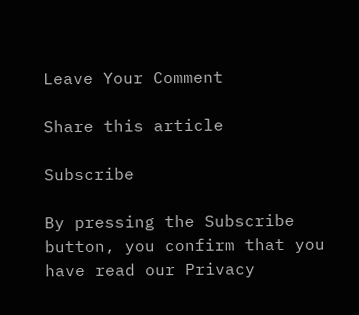Leave Your Comment

Share this article

Subscribe

By pressing the Subscribe button, you confirm that you have read our Privacy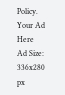Policy.
Your Ad Here
Ad Size: 336x280 px